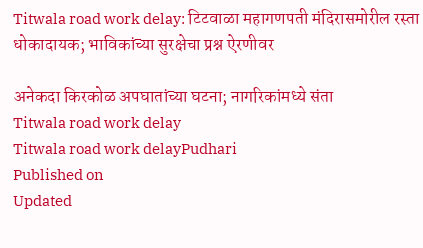Titwala road work delay: टिटवाळा महागणपती मंदिरासमोरील रस्ता धोकादायक; भाविकांच्या सुरक्षेचा प्रश्न ऐरणीवर

अनेकदा किरकोळ अपघातांच्या घटना; नागरिकांमध्ये संता
Titwala road work delay
Titwala road work delayPudhari
Published on
Updated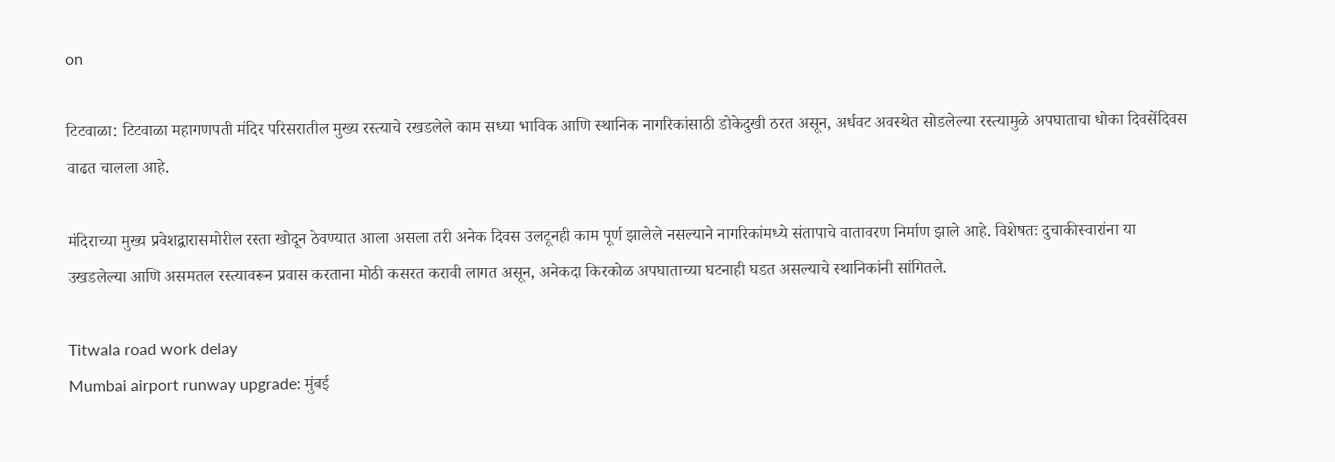on

टिटवाळा: टिटवाळा महागणपती मंदिर परिसरातील मुख्य रस्त्याचे रखडलेले काम सध्या भाविक आणि स्थानिक नागरिकांसाठी डोकेदुखी ठरत असून, अर्धवट अवस्थेत सोडलेल्या रस्त्यामुळे अपघाताचा धोका दिवसेंदिवस वाढत चालला आहे.

मंदिराच्या मुख्य प्रवेशद्वारासमोरील रस्ता खोदून ठेवण्यात आला असला तरी अनेक दिवस उलटूनही काम पूर्ण झालेले नसल्याने नागरिकांमध्ये संतापाचे वातावरण निर्माण झाले आहे. विशेषतः दुचाकीस्वारांना या उखडलेल्या आणि असमतल रस्त्यावरून प्रवास करताना मोठी कसरत करावी लागत असून, अनेकदा किरकोळ अपघाताच्या घटनाही घडत असल्याचे स्थानिकांनी सांगितले.

Titwala road work delay
Mumbai airport runway upgrade: मुंबई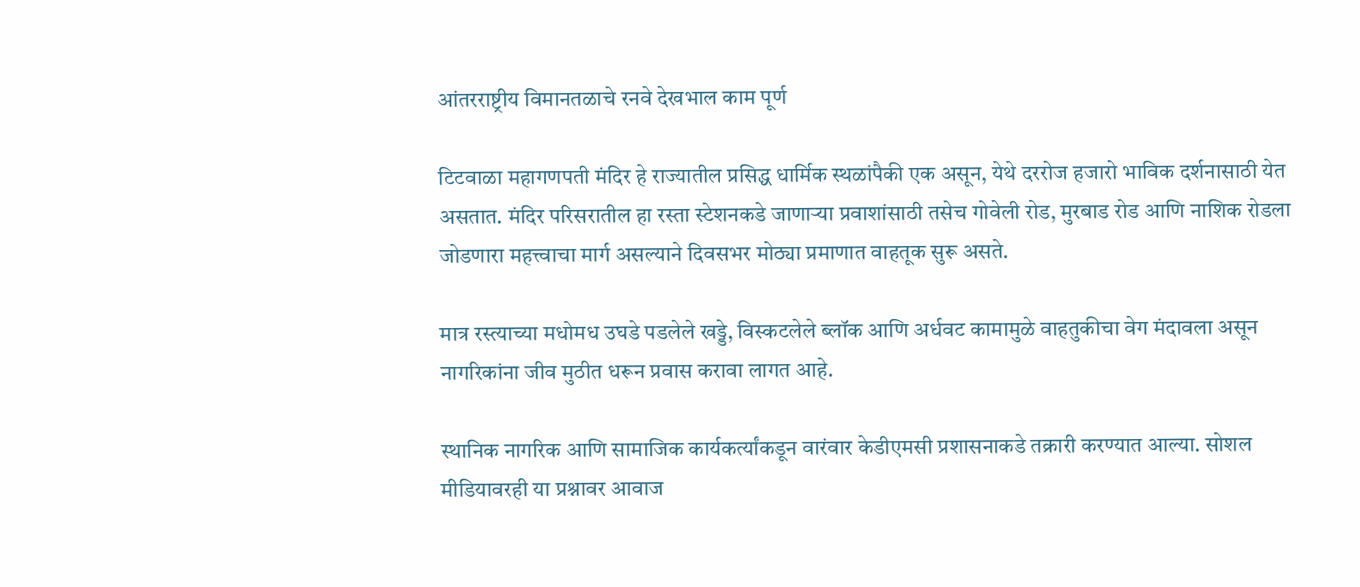आंतरराष्ट्रीय विमानतळाचे रनवे देखभाल काम पूर्ण

टिटवाळा महागणपती मंदिर हे राज्यातील प्रसिद्ध धार्मिक स्थळांपैकी एक असून, येथे दररोज हजारो भाविक दर्शनासाठी येत असतात. मंदिर परिसरातील हा रस्ता स्टेशनकडे जाणाऱ्या प्रवाशांसाठी तसेच गोवेली रोड, मुरबाड रोड आणि नाशिक रोडला जोडणारा महत्त्वाचा मार्ग असल्याने दिवसभर मोठ्या प्रमाणात वाहतूक सुरू असते.

मात्र रस्त्याच्या मधोमध उघडे पडलेले खड्डे, विस्कटलेले ब्लॉक आणि अर्धवट कामामुळे वाहतुकीचा वेग मंदावला असून नागरिकांना जीव मुठीत धरून प्रवास करावा लागत आहे.

स्थानिक नागरिक आणि सामाजिक कार्यकर्त्यांकडून वारंवार केडीएमसी प्रशासनाकडे तक्रारी करण्यात आल्या. सोशल मीडियावरही या प्रश्नावर आवाज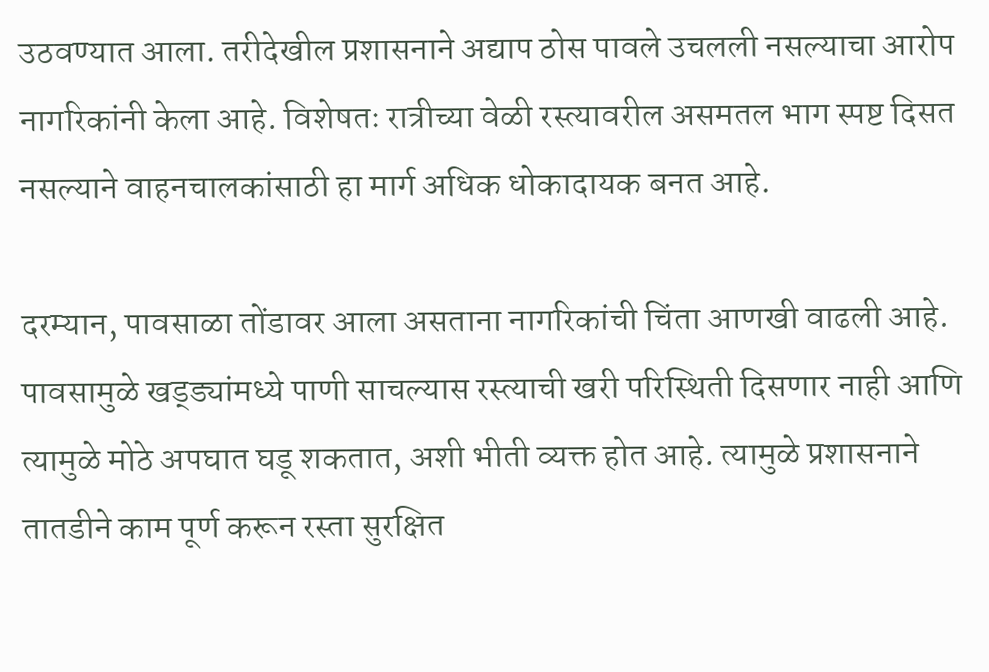उठवण्यात आला. तरीदेखील प्रशासनाने अद्याप ठोस पावले उचलली नसल्याचा आरोप नागरिकांनी केला आहे. विशेषतः रात्रीच्या वेळी रस्त्यावरील असमतल भाग स्पष्ट दिसत नसल्याने वाहनचालकांसाठी हा मार्ग अधिक धोकादायक बनत आहे.

दरम्यान, पावसाळा तोंडावर आला असताना नागरिकांची चिंता आणखी वाढली आहे. पावसामुळे खड्ड्यांमध्ये पाणी साचल्यास रस्त्याची खरी परिस्थिती दिसणार नाही आणि त्यामुळे मोठे अपघात घडू शकतात, अशी भीती व्यक्त होत आहे. त्यामुळे प्रशासनाने तातडीने काम पूर्ण करून रस्ता सुरक्षित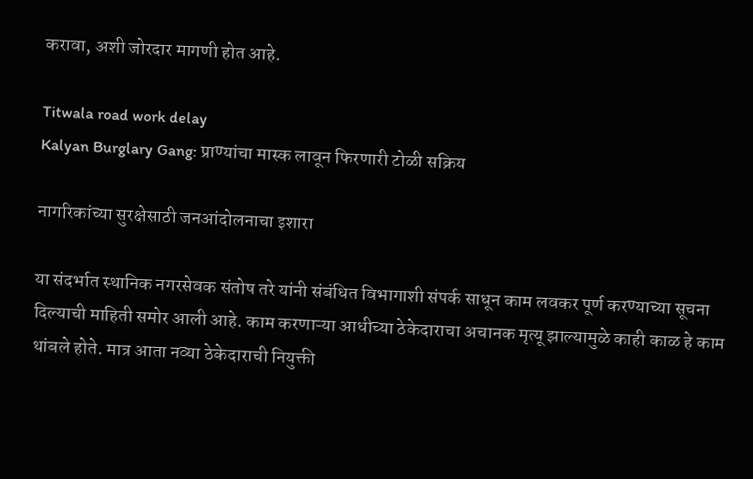करावा, अशी जोरदार मागणी होत आहे.

Titwala road work delay
Kalyan Burglary Gang: प्राण्यांचा मास्क लावून फिरणारी टोळी सक्रिय

नागरिकांच्या सुरक्षेसाठी जनआंदोलनाचा इशारा

या संदर्भात स्थानिक नगरसेवक संतोष तरे यांनी संबंधित विभागाशी संपर्क साधून काम लवकर पूर्ण करण्याच्या सूचना दिल्याची माहिती समोर आली आहे. काम करणाऱ्या आधीच्या ठेकेदाराचा अचानक मृत्यू झाल्यामुळे काही काळ हे काम थांबले होते. मात्र आता नव्या ठेकेदाराची नियुक्ती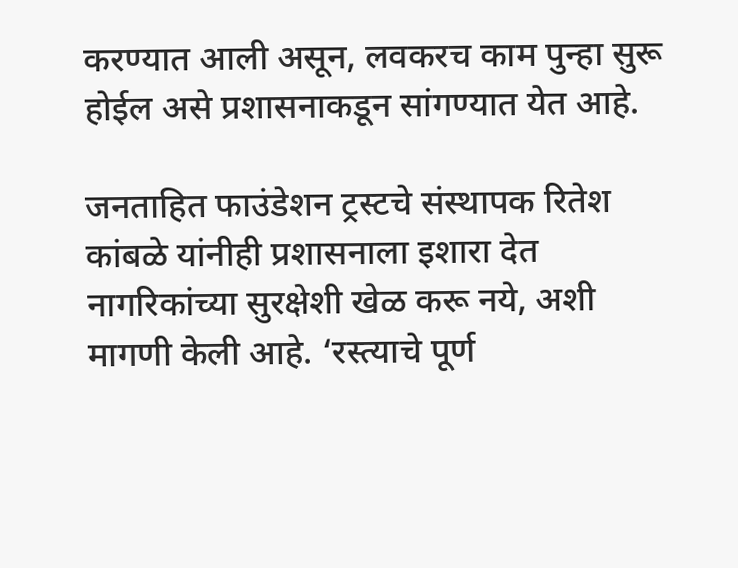करण्यात आली असून, लवकरच काम पुन्हा सुरू होईल असे प्रशासनाकडून सांगण्यात येत आहे.

जनताहित फाउंडेशन ट्रस्टचे संस्थापक रितेश कांबळे यांनीही प्रशासनाला इशारा देत नागरिकांच्या सुरक्षेशी खेळ करू नये, अशी मागणी केली आहे. ‘रस्त्याचे पूर्ण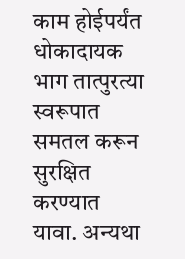काम होईपर्यंत धोकादायक भाग तात्पुरत्या स्वरूपात समतल करून सुरक्षित करण्यात यावा. अन्यथा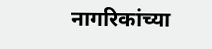नागरिकांच्या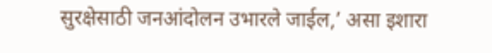सुरक्षेसाठी जनआंदोलन उभारले जाईल,’ असा इशारा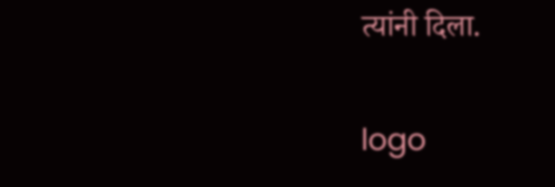त्यांनी दिला.

logo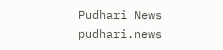Pudhari News
pudhari.news